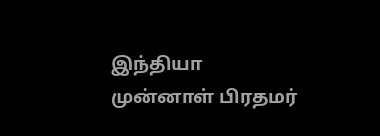இந்தியா முன்னாள் பிரதமர்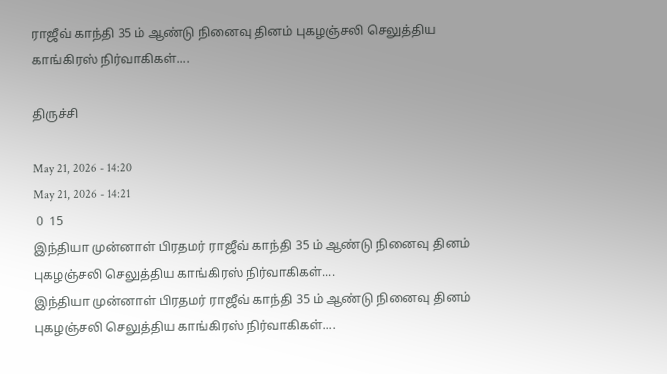ராஜீவ் காந்தி 35 ம் ஆண்டு நினைவு தினம் புகழஞ்சலி செலுத்திய காங்கிரஸ் நிர்வாகிகள்....

திருச்சி

May 21, 2026 - 14:20
May 21, 2026 - 14:21
 0  15
இந்தியா முன்னாள் பிரதமர் ராஜீவ் காந்தி 35 ம் ஆண்டு நினைவு தினம் புகழஞ்சலி செலுத்திய காங்கிரஸ் நிர்வாகிகள்....
இந்தியா முன்னாள் பிரதமர் ராஜீவ் காந்தி 35 ம் ஆண்டு நினைவு தினம் புகழஞ்சலி செலுத்திய காங்கிரஸ் நிர்வாகிகள்....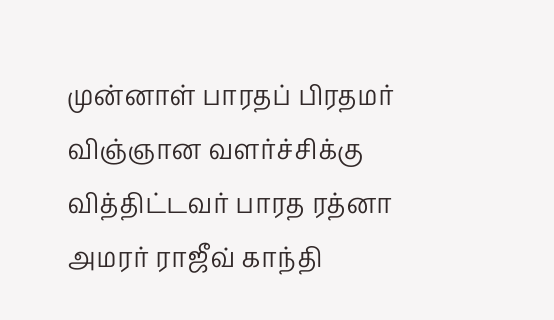முன்னாள் பாரதப் பிரதமர் விஞ்ஞான வளர்ச்சிக்கு வித்திட்டவர் பாரத ரத்னா அமரர் ராஜீவ் காந்தி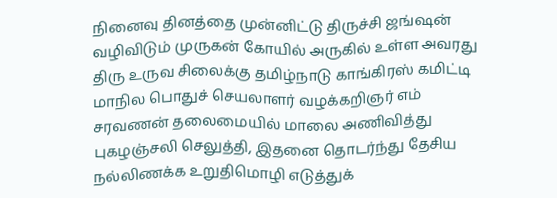நினைவு தினத்தை முன்னிட்டு திருச்சி ஜங்ஷன் வழிவிடும் முருகன் கோயில் அருகில் உள்ள அவரது திரு உருவ சிலைக்கு தமிழ்நாடு காங்கிரஸ் கமிட்டி மாநில பொதுச் செயலாளர் வழக்கறிஞர் எம் சரவணன் தலைமையில் மாலை அணிவித்து புகழஞ்சலி செலுத்தி, இதனை தொடர்ந்து தேசிய நல்லிணக்க உறுதிமொழி எடுத்துக்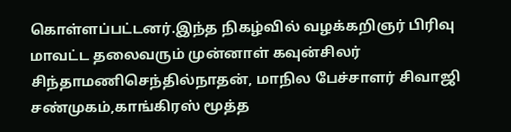கொள்ளப்பட்டனர்.இந்த நிகழ்வில் வழக்கறிஞர் பிரிவு மாவட்ட தலைவரும் முன்னாள் கவுன்சிலர்  சிந்தாமணிசெந்தில்நாதன், மாநில பேச்சாளர் சிவாஜி சண்முகம்,காங்கிரஸ் மூத்த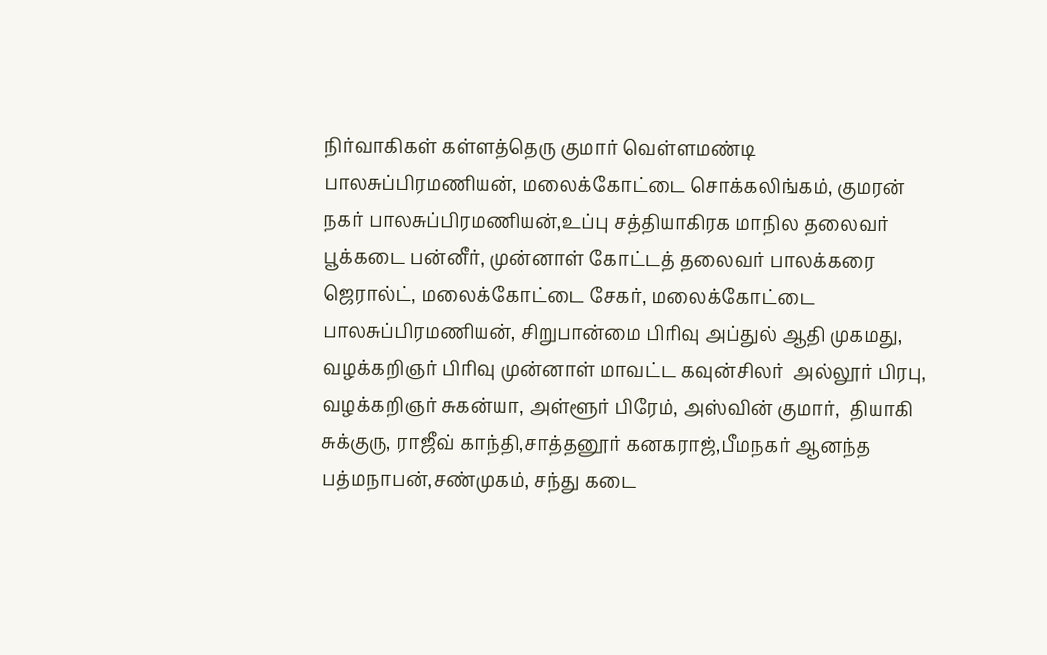நிர்வாகிகள் கள்ளத்தெரு குமார் வெள்ளமண்டி பாலசுப்பிரமணியன், மலைக்கோட்டை சொக்கலிங்கம், குமரன் நகர் பாலசுப்பிரமணியன்,உப்பு சத்தியாகிரக மாநில தலைவர் பூக்கடை பன்னீர், முன்னாள் கோட்டத் தலைவர் பாலக்கரை ஜெரால்ட், மலைக்கோட்டை சேகர், மலைக்கோட்டை பாலசுப்பிரமணியன், சிறுபான்மை பிரிவு அப்துல் ஆதி முகமது, வழக்கறிஞர் பிரிவு முன்னாள் மாவட்ட கவுன்சிலர்  அல்லூர் பிரபு, வழக்கறிஞர் சுகன்யா, அள்ளூர் பிரேம், அஸ்வின் குமார்,  தியாகி சுக்குரு, ராஜீவ் காந்தி,சாத்தனூர் கனகராஜ்,பீமநகர் ஆனந்த பத்மநாபன்,சண்முகம், சந்து கடை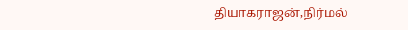தியாகராஜன்,நிர்மல்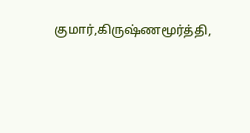குமார்,கிருஷ்ணமூர்த்தி,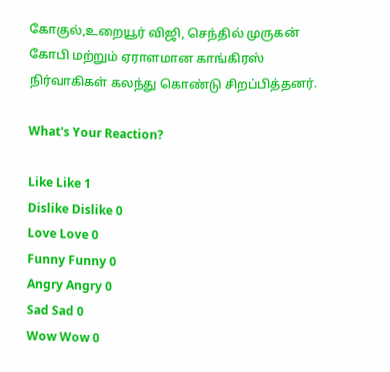கோகுல்,உறையூர் விஜி, செந்தில் முருகன் கோபி மற்றும் ஏராளமான காங்கிரஸ் நிர்வாகிகள் கலந்து கொண்டு சிறப்பித்தனர்.

What's Your Reaction?

Like Like 1
Dislike Dislike 0
Love Love 0
Funny Funny 0
Angry Angry 0
Sad Sad 0
Wow Wow 0